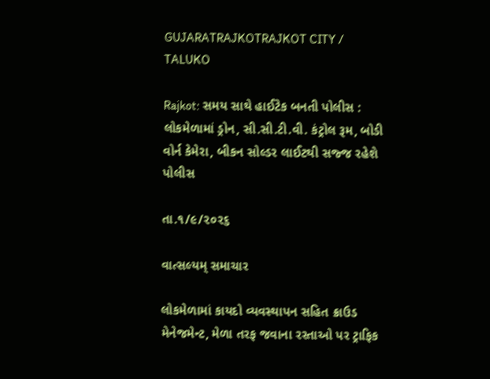GUJARATRAJKOTRAJKOT CITY / TALUKO

Rajkot: સમય સાથે હાઈટેક બનતી પોલીસ : લોકમેળામાં ડ્રોન, સી.સી.ટી.વી. કંટ્રોલ રૂમ, બોડી વોર્ન કેમેરા, બીકન સોલ્ડર લાઈટથી સજ્જ રહેશે પોલીસ

તા.૧/૯/૨૦૨૬

વાત્સલ્યમ્ સમાચાર

લોકમેળામાં કાયદો વ્યવસ્થાપન સહિત ક્રાઉડ મેનેજમેન્ટ, મેળા તરફ જવાના રસ્તાઓ પર ટ્રાફિક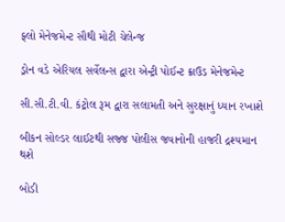ફ્લો મેનેજમેન્ટ સૌથી મોટી ચેલેન્જ

ડ્રોન વડે એરિયલ સર્વેલન્સ દ્વારા એન્ટ્રી પોઈન્ટ ક્રાઉડ મેનેજમેન્ટ

સી.સી.ટી.વી. કંટ્રોલ રૂમ દ્વારા સલામતી અને સુરક્ષાનું ધ્યાન રખાશે

બીકન સોલ્ડર લાઈટથી સજ્જ પોલીસ જવાનોની હાજરી દ્રશ્યમાન થશે

બોડી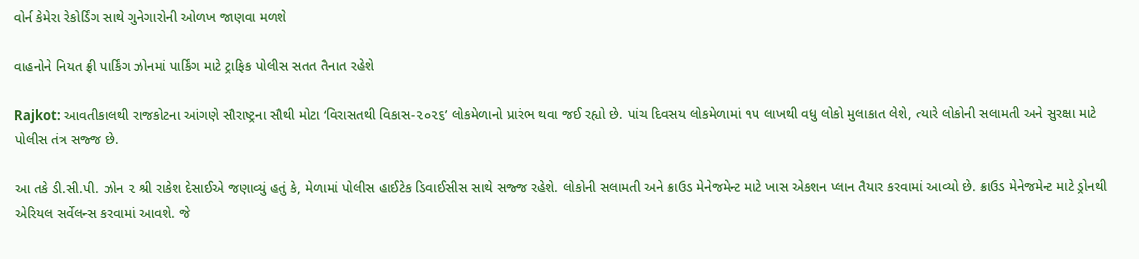વોર્ન કેમેરા રેકોર્ડિંગ સાથે ગુનેગારોની ઓળખ જાણવા મળશે

વાહનોને નિયત ફ્રી પાર્કિંગ ઝોનમાં પાર્કિંગ માટે ટ્રાફિક પોલીસ સતત તૈનાત રહેશે

Rajkot: આવતીકાલથી રાજકોટના આંગણે સૌરાષ્ટ્રના સૌથી મોટા ‘વિરાસતથી વિકાસ-૨૦૨૬’ લોકમેળાનો પ્રારંભ થવા જઈ રહ્યો છે. પાંચ દિવસય લોકમેળામાં ૧૫ લાખથી વધુ લોકો મુલાકાત લેશે, ત્યારે લોકોની સલામતી અને સુરક્ષા માટે પોલીસ તંત્ર સજ્જ છે.

આ તકે ડી.સી.પી. ઝોન ૨ શ્રી રાકેશ દેસાઈએ જણાવ્યું હતું કે, મેળામાં પોલીસ હાઈટેક ડિવાઈસીસ સાથે સજ્જ રહેશે. લોકોની સલામતી અને ક્રાઉડ મેનેજમેન્ટ માટે ખાસ એકશન પ્લાન તૈયાર કરવામાં આવ્યો છે. ક્રાઉડ મેનેજમેન્ટ માટે ડ્રોનથી એરિયલ સર્વેલન્સ કરવામાં આવશે. જે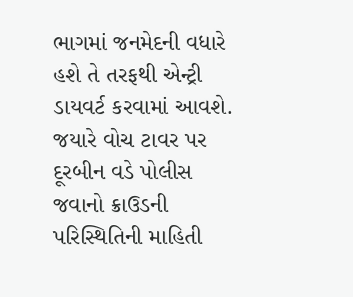ભાગમાં જનમેદની વધારે હશે તે તરફથી એન્ટ્રી ડાયવર્ટ કરવામાં આવશે. જયારે વોચ ટાવર પર દૂરબીન વડે પોલીસ જવાનો ક્રાઉડની પરિસ્થિતિની માહિતી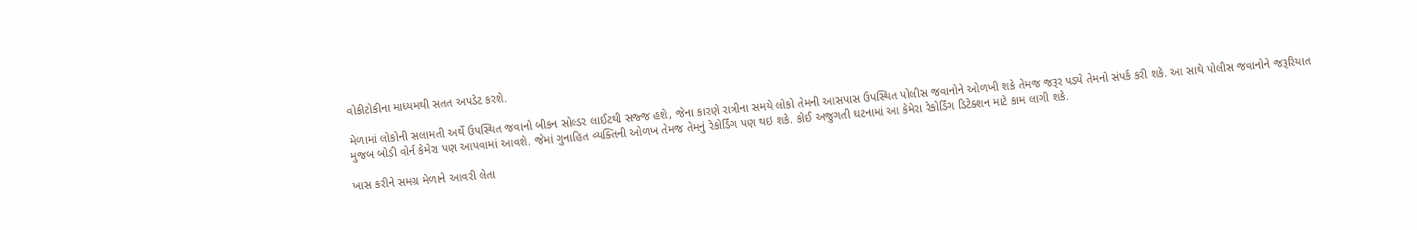વોકીટોકીના માધ્યમથી સતત અપડેટ કરશે.

મેળામાં લોકોની સલામતી અર્થે ઉપસ્થિત જવાનો બીકન સોલ્ડર લાઈટથી સજ્જ હશે, જેના કારણે રાત્રીના સમયે લોકો તેમની આસપાસ ઉપસ્થિત પોલીસ જવાનોને ઓળખી શકે તેમજ જરૂર પડ્યે તેમનો સંપર્ક કરી શકે. આ સાથે પોલીસ જવાનોને જરૂરિયાત મુજબ બોડી વોર્ન કેમેરા પણ આપવામાં આવશે. જેમાં ગુનાહિત વ્યક્તિની ઓળખ તેમજ તેમનું રેકોર્ડિંગ પણ થઇ શકે. કોઈ અજુગતી ઘટનામાં આ કેમેરા રેકોર્ડિંગ ડિટેક્શન માટે કામ લાગી શકે.

ખાસ કરીને સમગ્ર મેળાને આવરી લેતા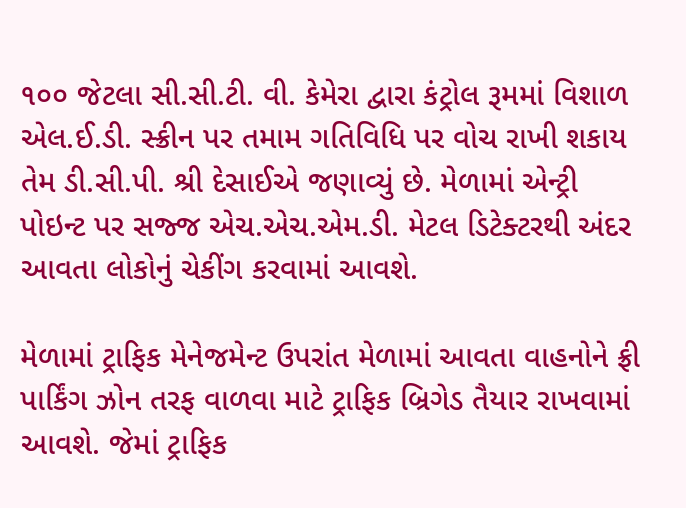૧૦૦ જેટલા સી.સી.ટી. વી. કેમેરા દ્વારા કંટ્રોલ રૂમમાં વિશાળ એલ.ઈ.ડી. સ્ક્રીન પર તમામ ગતિવિધિ પર વોચ રાખી શકાય તેમ ડી.સી.પી. શ્રી દેસાઈએ જણાવ્યું છે. મેળામાં એન્ટ્રી પોઇન્ટ પર સજ્જ એચ.એચ.એમ.ડી. મેટલ ડિટેક્ટરથી અંદર આવતા લોકોનું ચેકીંગ કરવામાં આવશે.

મેળામાં ટ્રાફિક મેનેજમેન્ટ ઉપરાંત મેળામાં આવતા વાહનોને ફ્રી પાર્કિંગ ઝોન તરફ વાળવા માટે ટ્રાફિક બ્રિગેડ તૈયાર રાખવામાં આવશે. જેમાં ટ્રાફિક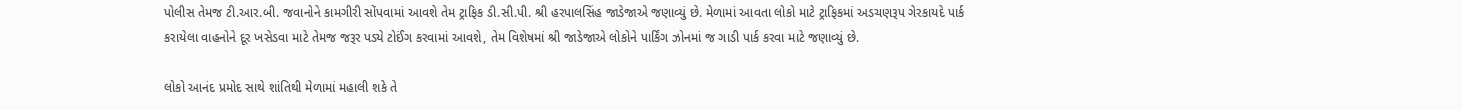પોલીસ તેમજ ટી.આર.બી. જવાનોને કામગીરી સોંપવામાં આવશે તેમ ટ્રાફિક ડી.સી.પી. શ્રી હરપાલસિંહ જાડેજાએ જણાવ્યું છે. મેળામાં આવતા લોકો માટે ટ્રાફિકમાં અડચણરૂપ ગેરકાયદે પાર્ક કરાયેલા વાહનોને દૂર ખસેડવા માટે તેમજ જરૂર પડ્યે ટોઈંગ કરવામાં આવશે, તેમ વિશેષમાં શ્રી જાડેજાએ લોકોને પાર્કિંગ ઝોનમાં જ ગાડી પાર્ક કરવા માટે જણાવ્યું છે.

લોકો આનંદ પ્રમોદ સાથે શાંતિથી મેળામાં મહાલી શકે તે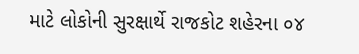માટે લોકોની સુરક્ષાર્થે રાજકોટ શહેરના ૦૪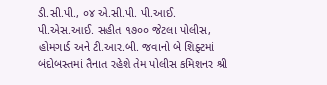ડી.સી.પી., ૦૪ એ.સી.પી. પી.આઈ. પી.એસ.આઈ. સહીત ૧૭૦૦ જેટલા પોલીસ, હોમગાર્ડ અને ટી.આર.બી. જવાનો બે શિફ્ટમાં બંદોબસ્તમાં તૈનાત રહેશે તેમ પોલીસ કમિશનર શ્રી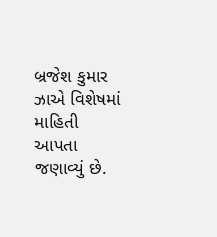બ્રજેશ કુમાર ઝાએ વિશેષમાં માહિતી આપતા જણાવ્યું છે.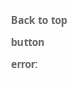Back to top button
error: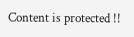Content is protected !!